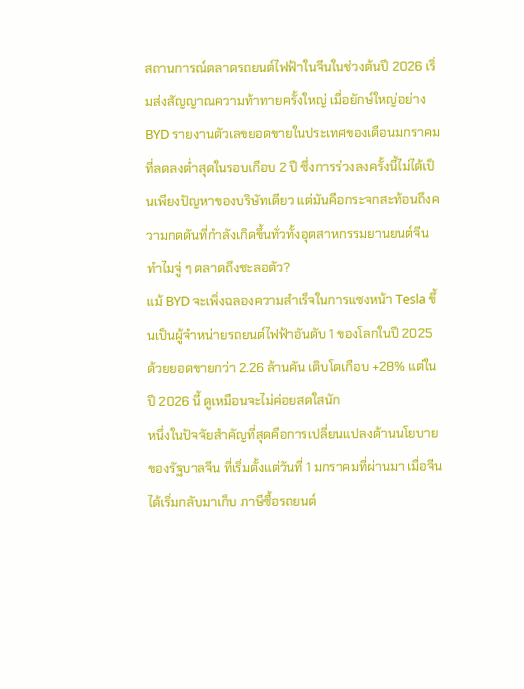สถานการณ์ตลาดรถยนต์ไฟฟ้าในจีนในช่วงต้นปี 2026 เริ่มส่งสัญญาณความท้าทายครั้งใหญ่ เมื่อยักษ์ใหญ่อย่าง BYD รายงานตัวเลขยอดขายในประเทศของเดือนมกราคมที่ลดลงต่ำสุดในรอบเกือบ 2 ปี ซึ่งการร่วงลงครั้งนี้ไม่ได้เป็นเพียงปัญหาของบริษัทเดียว แต่มันคือกระจกสะท้อนถึงความกดดันที่กำลังเกิดขึ้นทั่วทั้งอุตสาหกรรมยานยนต์จีน
ทำไมจู่ ๆ ตลาดถึงชะลอตัว?
แม้ BYD จะเพิ่งฉลองความสำเร็จในการแซงหน้า Tesla ขึ้นเป็นผู้จำหน่ายรถยนต์ไฟฟ้าอันดับ 1 ของโลกในปี 2025 ด้วยยอดขายกว่า 2.26 ล้านคัน เติบโตเกือบ +28% แต่ในปี 2026 นี้ ดูเหมือนจะไม่ค่อยสดใสนัก
หนึ่งในปัจจัยสำคัญที่สุดคือการเปลี่ยนแปลงด้านนโยบายของรัฐบาลจีน ที่เริ่มตั้งแต่วันที่ 1 มกราคมที่ผ่านมา เมื่อจีนได้เริ่มกลับมาเก็บ ภาษีซื้อรถยนต์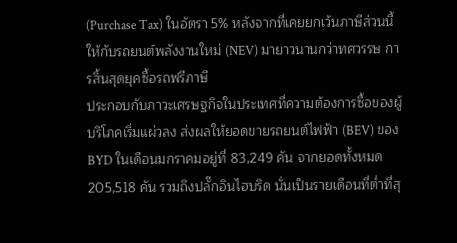(Purchase Tax) ในอัตรา 5% หลังจากที่เคยยกเว้นภาษีส่วนนี้ให้กับรถยนต์พลังงานใหม่ (NEV) มายาวนานกว่าทศวรรษ การสิ้นสุดยุคซื้อรถฟรีภาษี
ประกอบกับภาวะเศรษฐกิจในประเทศที่ความต้องการซื้อของผู้บริโภคเริ่มแผ่วลง ส่งผลให้ยอดขายรถยนต์ไฟฟ้า (BEV) ของ BYD ในเดือนมกราคมอยู่ที่ 83,249 คัน จากยอดทั้งหมด 205,518 คัน รวมถึงปลั๊กอินไฮบริด นั่นเป็นรายเดือนที่ต่ำที่สุ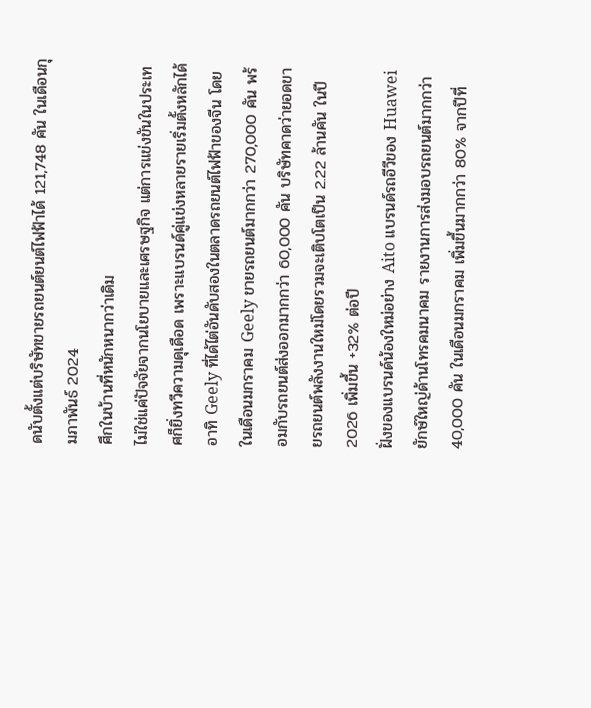ดนับตั้งแต่บริษัทขายรถยนต์ยนต์ไฟฟ้าได้ 121,748 คัน ในเดือนกุมภาพันธ์ 2024
ศึกในบ้านที่หนักหนากว่าเดิม
ไม่ใช่แค่ปัจจัยจากนโยบายและเศรษฐกิจ แต่การแข่งขันในประเทศก็ยิ่งทวีความดุเดือด เพราะแบรนด์คู่แข่งหลายรายเริ่มตั้งหลักได้ อาทิ Geely ที่ได้ไต่อันดับสองในตลาดรถยนต์ไฟฟ้าของจีน โดยในเดือนมกราคม Geely ขายรถยนต์มากกว่า 270,000 คัน พร้อมกับรถยนต์ส่งออกมากกว่า 60,000 คัน บริษัทคาดว่ายอดขายรถยนต์พลังงานใหม่โดยรวมจะเติบโตเป็น 2.22 ล้านคัน ในปี 2026 เพิ่มขึ้น +32% ต่อปี
ฝั่งของแบรนด์น้องใหม่อย่าง Aito แบรนด์รถอีวีของ Huawei ยักษ์ใหญ่ด้านโทรคมนาคม รายงานการส่งมอบรถยนต์มากกว่า 40,000 คัน ในเดือนมกราคม เพิ่มขึ้นมากกว่า 80% จากปีที่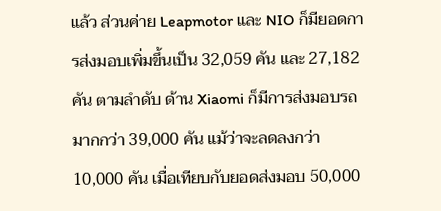แล้ว ส่วนค่าย Leapmotor และ NIO ก็มียอดการส่งมอบเพิ่มขึ้นเป็น 32,059 คัน และ 27,182 คัน ตามลําดับ ด้าน Xiaomi ก็มีการส่งมอบรถมากกว่า 39,000 คัน แม้ว่าจะลดลงกว่า 10,000 คัน เมื่อเทียบกับยอดส่งมอบ 50,000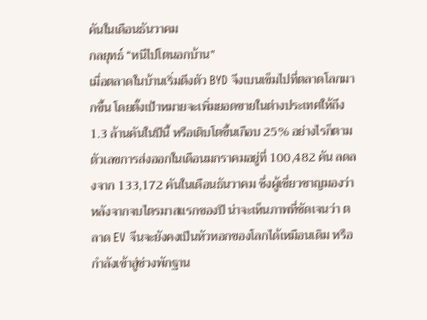คันในเดือนธันวาคม
กลยุทธ์ “หนีไปโตนอกบ้าน”
เมื่อตลาดในบ้านเริ่มตึงตัว BYD จึงเบนเข็มไปที่ตลาดโลกมากขึ้น โดยตั้งเป้าหมายจะเพิ่มยอดขายในต่างประเทศให้ถึง 1.3 ล้านคันในปีนี้ หรือเติบโตขึ้นเกือบ 25% อย่างไรก็ตาม ตัวเลขการส่งออกในเดือนมกราคมอยู่ที่ 100,482 คัน ลดลงจาก 133,172 คันในเดือนธันวาคม ซึ่งผู้เชี่ยวชาญมองว่าหลังจากจบไตรมาสแรกของปี น่าจะเห็นภาพที่ชัดเจนว่า ตลาด EV จีนจะยังคงเป็นหัวหอกของโลกได้เหมือนเดิม หรือกำลังเข้าสู่ช่วงพักฐาน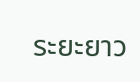ระยะยาว